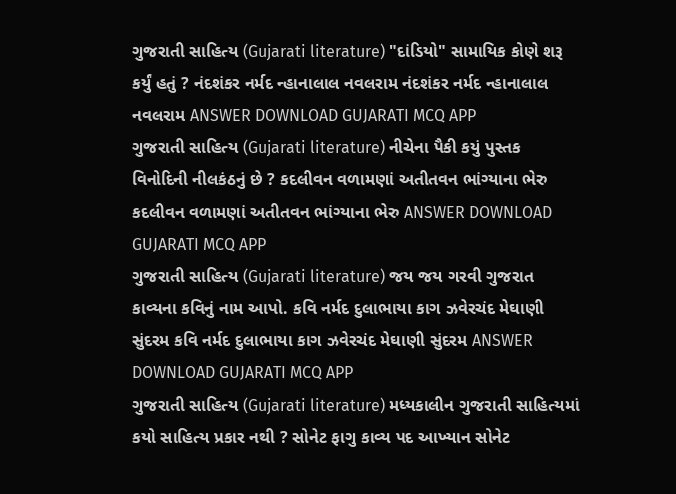ગુજરાતી સાહિત્ય (Gujarati literature) "દાંડિયો" સામાયિક કોણે શરૂ કર્યું હતું ? નંદશંકર નર્મદ ન્હાનાલાલ નવલરામ નંદશંકર નર્મદ ન્હાનાલાલ નવલરામ ANSWER DOWNLOAD GUJARATI MCQ APP
ગુજરાતી સાહિત્ય (Gujarati literature) નીચેના પૈકી કયું પુસ્તક વિનોદિની નીલકંઠનું છે ? કદલીવન વળામણાં અતીતવન ભાંગ્યાના ભેરુ કદલીવન વળામણાં અતીતવન ભાંગ્યાના ભેરુ ANSWER DOWNLOAD GUJARATI MCQ APP
ગુજરાતી સાહિત્ય (Gujarati literature) જય જય ગરવી ગુજરાત કાવ્યના કવિનું નામ આપો. કવિ નર્મદ દુલાભાયા કાગ ઝવેરચંદ મેઘાણી સુંદરમ કવિ નર્મદ દુલાભાયા કાગ ઝવેરચંદ મેઘાણી સુંદરમ ANSWER DOWNLOAD GUJARATI MCQ APP
ગુજરાતી સાહિત્ય (Gujarati literature) મધ્યકાલીન ગુજરાતી સાહિત્યમાં કયો સાહિત્ય પ્રકાર નથી ? સોનેટ ફાગુ કાવ્ય પદ આખ્યાન સોનેટ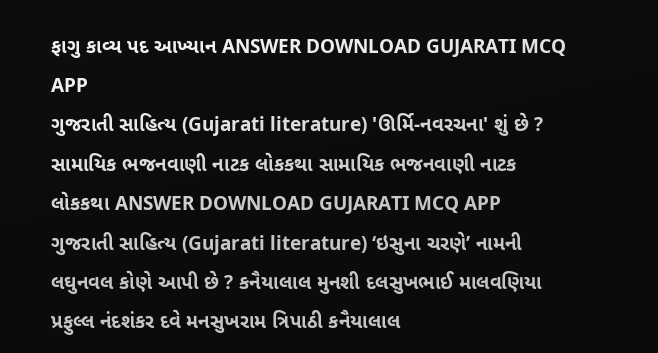ફાગુ કાવ્ય પદ આખ્યાન ANSWER DOWNLOAD GUJARATI MCQ APP
ગુજરાતી સાહિત્ય (Gujarati literature) 'ઊર્મિ-નવરચના' શું છે ? સામાયિક ભજનવાણી નાટક લોકકથા સામાયિક ભજનવાણી નાટક લોકકથા ANSWER DOWNLOAD GUJARATI MCQ APP
ગુજરાતી સાહિત્ય (Gujarati literature) ‘ઇસુના ચરણે’ નામની લઘુનવલ કોણે આપી છે ? કનૈયાલાલ મુનશી દલસુખભાઈ માલવણિયા પ્રફુલ્લ નંદશંકર દવે મનસુખરામ ત્રિપાઠી કનૈયાલાલ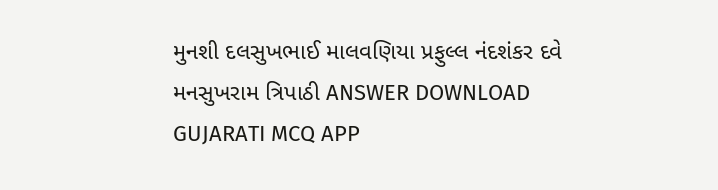મુનશી દલસુખભાઈ માલવણિયા પ્રફુલ્લ નંદશંકર દવે મનસુખરામ ત્રિપાઠી ANSWER DOWNLOAD GUJARATI MCQ APP